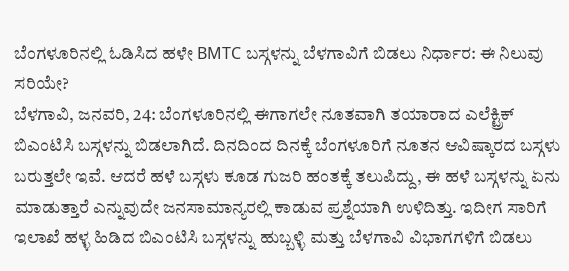ಬೆಂಗಳೂರಿನಲ್ಲಿ ಓಡಿಸಿದ ಹಳೇ BMTC ಬಸ್ಗಳನ್ನು ಬೆಳಗಾವಿಗೆ ಬಿಡಲು ನಿರ್ಧಾರ: ಈ ನಿಲುವು ಸರಿಯೇ?
ಬೆಳಗಾವಿ, ಜನವರಿ, 24: ಬೆಂಗಳೂರಿನಲ್ಲಿ ಈಗಾಗಲೇ ನೂತವಾಗಿ ತಯಾರಾದ ಎಲೆಕ್ಟ್ರಿಕ್ ಬಿಎಂಟಿಸಿ ಬಸ್ಗಳನ್ನು ಬಿಡಲಾಗಿದೆ. ದಿನದಿಂದ ದಿನಕ್ಕೆ ಬೆಂಗಳೂರಿಗೆ ನೂತನ ಆವಿಷ್ಕಾರದ ಬಸ್ಗಳು ಬರುತ್ತಲೇ ಇವೆ. ಆದರೆ ಹಳೆ ಬಸ್ಗಳು ಕೂಡ ಗುಜರಿ ಹಂತಕ್ಕೆ ತಲುಪಿದ್ದು, ಈ ಹಳೆ ಬಸ್ಗಳನ್ನು ಏನು ಮಾಡುತ್ತಾರೆ ಎನ್ನುವುದೇ ಜನಸಾಮಾನ್ಯರಲ್ಲಿ ಕಾಡುವ ಪ್ರಶ್ನೆಯಾಗಿ ಉಳಿದಿತ್ತು. ಇದೀಗ ಸಾರಿಗೆ ಇಲಾಖೆ ಹಳ್ಳ ಹಿಡಿದ ಬಿಎಂಟಿಸಿ ಬಸ್ಗಳನ್ನು ಹುಬ್ಬಳ್ಳಿ ಮತ್ತು ಬೆಳಗಾವಿ ವಿಭಾಗಗಳಿಗೆ ಬಿಡಲು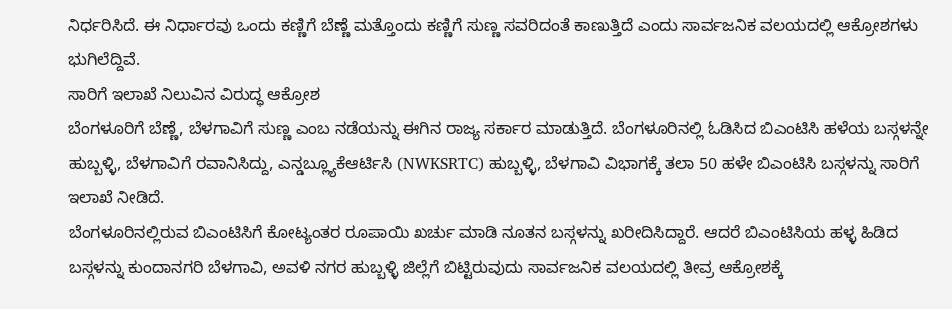ನಿರ್ಧರಿಸಿದೆ. ಈ ನಿರ್ಧಾರವು ಒಂದು ಕಣ್ಣಿಗೆ ಬೆಣ್ಣೆ ಮತ್ತೊಂದು ಕಣ್ಣಿಗೆ ಸುಣ್ಣ ಸವರಿದಂತೆ ಕಾಣುತ್ತಿದೆ ಎಂದು ಸಾರ್ವಜನಿಕ ವಲಯದಲ್ಲಿ ಆಕ್ರೋಶಗಳು ಭುಗಿಲೆದ್ದಿವೆ.
ಸಾರಿಗೆ ಇಲಾಖೆ ನಿಲುವಿನ ವಿರುದ್ಧ ಆಕ್ರೋಶ
ಬೆಂಗಳೂರಿಗೆ ಬೆಣ್ಣೆ, ಬೆಳಗಾವಿಗೆ ಸುಣ್ಣ ಎಂಬ ನಡೆಯನ್ನು ಈಗಿನ ರಾಜ್ಯ ಸರ್ಕಾರ ಮಾಡುತ್ತಿದೆ. ಬೆಂಗಳೂರಿನಲ್ಲಿ ಓಡಿಸಿದ ಬಿಎಂಟಿಸಿ ಹಳೆಯ ಬಸ್ಗಳನ್ನೇ ಹುಬ್ಬಳ್ಳಿ, ಬೆಳಗಾವಿಗೆ ರವಾನಿಸಿದ್ದು, ಎನ್ಡಬ್ಲ್ಯೂಕೆಆರ್ಟಿಸಿ (NWKSRTC) ಹುಬ್ಬಳ್ಳಿ, ಬೆಳಗಾವಿ ವಿಭಾಗಕ್ಕೆ ತಲಾ 50 ಹಳೇ ಬಿಎಂಟಿಸಿ ಬಸ್ಗಳನ್ನು ಸಾರಿಗೆ ಇಲಾಖೆ ನೀಡಿದೆ.
ಬೆಂಗಳೂರಿನಲ್ಲಿರುವ ಬಿಎಂಟಿಸಿಗೆ ಕೋಟ್ಯಂತರ ರೂಪಾಯಿ ಖರ್ಚು ಮಾಡಿ ನೂತನ ಬಸ್ಗಳನ್ನು ಖರೀದಿಸಿದ್ದಾರೆ. ಆದರೆ ಬಿಎಂಟಿಸಿಯ ಹಳ್ಳ ಹಿಡಿದ ಬಸ್ಗಳನ್ನು ಕುಂದಾನಗರಿ ಬೆಳಗಾವಿ, ಅವಳಿ ನಗರ ಹುಬ್ಬಳ್ಳಿ ಜಿಲ್ಲೆಗೆ ಬಿಟ್ಟಿರುವುದು ಸಾರ್ವಜನಿಕ ವಲಯದಲ್ಲಿ ತೀವ್ರ ಆಕ್ರೋಶಕ್ಕೆ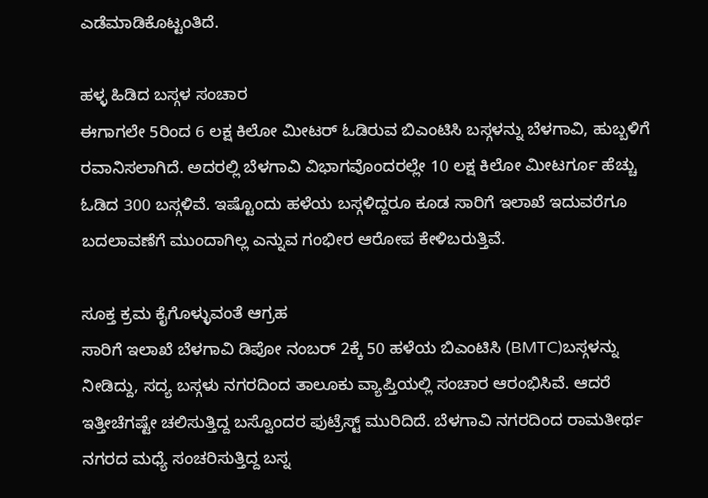ಎಡೆಮಾಡಿಕೊಟ್ಟಂತಿದೆ.

ಹಳ್ಳ ಹಿಡಿದ ಬಸ್ಗಳ ಸಂಚಾರ
ಈಗಾಗಲೇ 5ರಿಂದ 6 ಲಕ್ಷ ಕಿಲೋ ಮೀಟರ್ ಓಡಿರುವ ಬಿಎಂಟಿಸಿ ಬಸ್ಗಳನ್ನು ಬೆಳಗಾವಿ, ಹುಬ್ಬಳಿಗೆ ರವಾನಿಸಲಾಗಿದೆ. ಅದರಲ್ಲಿ ಬೆಳಗಾವಿ ವಿಭಾಗವೊಂದರಲ್ಲೇ 10 ಲಕ್ಷ ಕಿಲೋ ಮೀಟರ್ಗೂ ಹೆಚ್ಚು ಓಡಿದ 300 ಬಸ್ಗಳಿವೆ. ಇಷ್ಟೊಂದು ಹಳೆಯ ಬಸ್ಗಳಿದ್ದರೂ ಕೂಡ ಸಾರಿಗೆ ಇಲಾಖೆ ಇದುವರೆಗೂ ಬದಲಾವಣೆಗೆ ಮುಂದಾಗಿಲ್ಲ ಎನ್ನುವ ಗಂಭೀರ ಆರೋಪ ಕೇಳಿಬರುತ್ತಿವೆ.

ಸೂಕ್ತ ಕ್ರಮ ಕೈಗೊಳ್ಳುವಂತೆ ಆಗ್ರಹ
ಸಾರಿಗೆ ಇಲಾಖೆ ಬೆಳಗಾವಿ ಡಿಪೋ ನಂಬರ್ 2ಕ್ಕೆ 50 ಹಳೆಯ ಬಿಎಂಟಿಸಿ (BMTC)ಬಸ್ಗಳನ್ನು ನೀಡಿದ್ದು, ಸದ್ಯ ಬಸ್ಗಳು ನಗರದಿಂದ ತಾಲೂಕು ವ್ಯಾಪ್ತಿಯಲ್ಲಿ ಸಂಚಾರ ಆರಂಭಿಸಿವೆ. ಆದರೆ ಇತ್ತೀಚೆಗಷ್ಟೇ ಚಲಿಸುತ್ತಿದ್ದ ಬಸ್ವೊಂದರ ಫುಟ್ರೆಸ್ಟ್ ಮುರಿದಿದೆ. ಬೆಳಗಾವಿ ನಗರದಿಂದ ರಾಮತೀರ್ಥ ನಗರದ ಮಧ್ಯೆ ಸಂಚರಿಸುತ್ತಿದ್ದ ಬಸ್ನ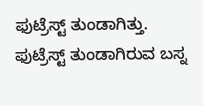ಫುಟ್ರೆಸ್ಟ್ ತುಂಡಾಗಿತ್ತು. ಫುಟ್ರೆಸ್ಟ್ ತುಂಡಾಗಿರುವ ಬಸ್ನ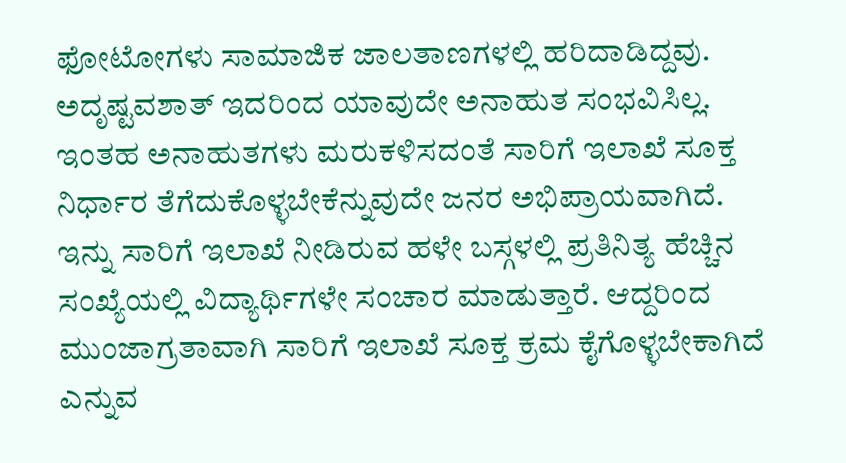ಫೋಟೋಗಳು ಸಾಮಾಜಿಕ ಜಾಲತಾಣಗಳಲ್ಲಿ ಹರಿದಾಡಿದ್ದವು. ಅದೃಷ್ಟವಶಾತ್ ಇದರಿಂದ ಯಾವುದೇ ಅನಾಹುತ ಸಂಭವಿಸಿಲ್ಲ. ಇಂತಹ ಅನಾಹುತಗಳು ಮರುಕಳಿಸದಂತೆ ಸಾರಿಗೆ ಇಲಾಖೆ ಸೂಕ್ತ ನಿರ್ಧಾರ ತೆಗೆದುಕೊಳ್ಳಬೇಕೆನ್ನುವುದೇ ಜನರ ಅಭಿಪ್ರಾಯವಾಗಿದೆ. ಇನ್ನು ಸಾರಿಗೆ ಇಲಾಖೆ ನೀಡಿರುವ ಹಳೇ ಬಸ್ಗಳಲ್ಲಿ ಪ್ರತಿನಿತ್ಯ ಹೆಚ್ಚಿನ ಸಂಖ್ಯೆಯಲ್ಲಿ ವಿದ್ಯಾರ್ಥಿಗಳೇ ಸಂಚಾರ ಮಾಡುತ್ತಾರೆ. ಆದ್ದರಿಂದ ಮುಂಜಾಗ್ರತಾವಾಗಿ ಸಾರಿಗೆ ಇಲಾಖೆ ಸೂಕ್ತ ಕ್ರಮ ಕೈಗೊಳ್ಳಬೇಕಾಗಿದೆ ಎನ್ನುವ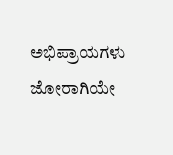ಅಭಿಪ್ರಾಯಗಳು ಜೋರಾಗಿಯೇ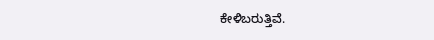ಕೇಳಿಬರುತ್ತಿವೆ.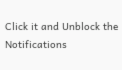Click it and Unblock the Notifications